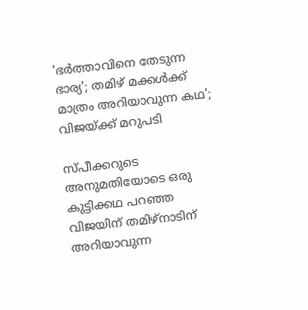'ഭര്‍ത്താവിനെ തേടുന്ന ഭാര്യ'; തമിഴ് മക്കള്‍ക്ക് മാത്രം അറിയാവുന്ന കഥ'; വിജയ്ക്ക് മറുപടി

സ്പീക്കറുടെ അനുമതിയോടെ ഒരു കുട്ടിക്കഥ പറഞ്ഞ വിജയിന് തമിഴ്നാടിന് അറിയാവുന്ന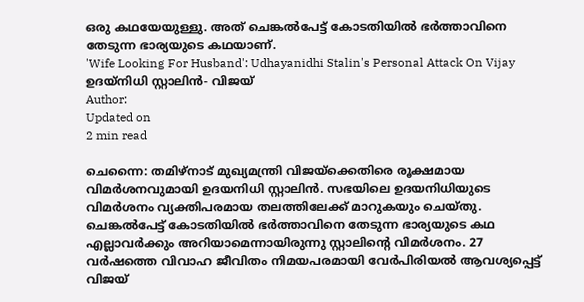ഒരു കഥയേയുള്ളു. അത് ചെങ്കല്‍പേട്ട് കോടതിയില്‍ ഭര്‍ത്താവിനെ തേടുന്ന ഭാര്യയുടെ കഥയാണ്.
'Wife Looking For Husband': Udhayanidhi Stalin's Personal Attack On Vijay
ഉദയ്‌നിധി സ്റ്റാലിന്‍- വിജയ്
Author:
Updated on
2 min read

ചെന്നൈ: തമിഴ്‌നാട് മുഖ്യമന്ത്രി വിജയ്‌ക്കെതിരെ രൂക്ഷമായ വിമര്‍ശനവുമായി ഉദയനിധി സ്റ്റാലിന്‍. സഭയിലെ ഉദയനിധിയുടെ വിമര്‍ശനം വ്യക്തിപരമായ തലത്തിലേക്ക് മാറുകയും ചെയ്തു. ചെങ്കല്‍പേട്ട് കോടതിയില്‍ ഭര്‍ത്താവിനെ തേടുന്ന ഭാര്യയുടെ കഥ എല്ലാവര്‍ക്കും അറിയാമെന്നായിരുന്നു സ്റ്റാലിന്റെ വിമര്‍ശനം. 27 വര്‍ഷത്തെ വിവാഹ ജീവിതം നിമയപരമായി വേര്‍പിരിയല്‍ ആവശ്യപ്പെട്ട് വിജയ്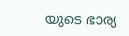യുടെ ഭാര്യ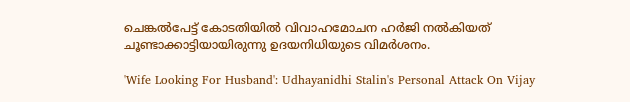ചെങ്കല്‍പേട്ട് കോടതിയില്‍ വിവാഹമോചന ഹര്‍ജി നല്‍കിയത് ചൂണ്ടാക്കാട്ടിയായിരുന്നു ഉദയനിധിയുടെ വിമര്‍ശനം.

'Wife Looking For Husband': Udhayanidhi Stalin's Personal Attack On Vijay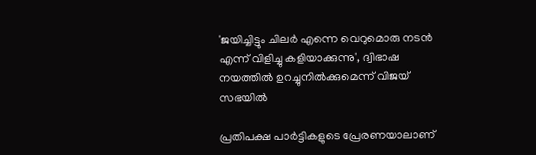'ജയിച്ചിട്ടും ചിലര്‍ എന്നെ വെറുമൊരു നടന്‍ എന്ന് വിളിച്ചു കളിയാക്കുന്നു', ദ്വിഭാഷ നയത്തില്‍ ഉറച്ചുനില്‍ക്കുമെന്ന് വിജയ് സഭയില്‍

പ്രതിപക്ഷ പാര്‍ട്ടികളുടെ പ്രേരണയാലാണ്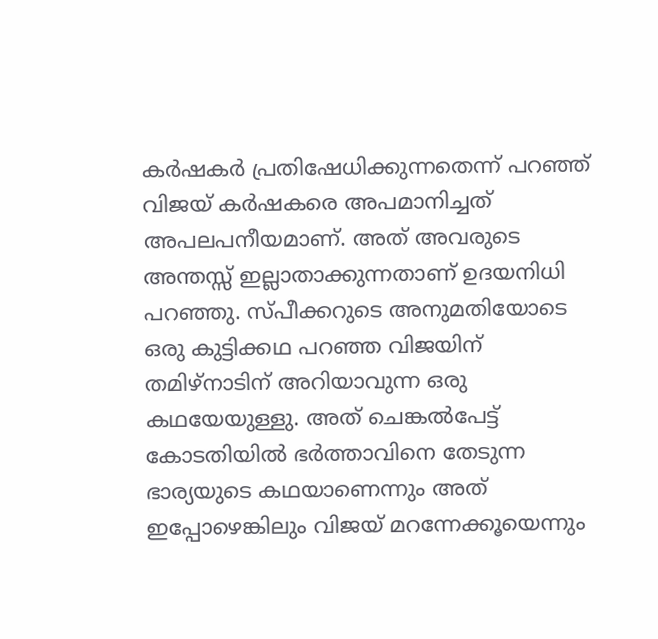കര്‍ഷകര്‍ പ്രതിഷേധിക്കുന്നതെന്ന് പറഞ്ഞ് വിജയ് കര്‍ഷകരെ അപമാനിച്ചത് അപലപനീയമാണ്. അത് അവരുടെ അന്തസ്സ് ഇല്ലാതാക്കുന്നതാണ് ഉദയനിധി പറഞ്ഞു. സ്പീക്കറുടെ അനുമതിയോടെ ഒരു കുട്ടിക്കഥ പറഞ്ഞ വിജയിന് തമിഴ്നാടിന് അറിയാവുന്ന ഒരു കഥയേയുള്ളു. അത് ചെങ്കല്‍പേട്ട് കോടതിയില്‍ ഭര്‍ത്താവിനെ തേടുന്ന ഭാര്യയുടെ കഥയാണെന്നും അത് ഇപ്പോഴെങ്കിലും വിജയ് മറന്നേക്കൂയെന്നും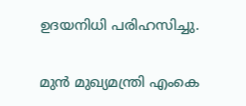ഉദയനിധി പരിഹസിച്ചു.

മുന്‍ മുഖ്യമന്ത്രി എംകെ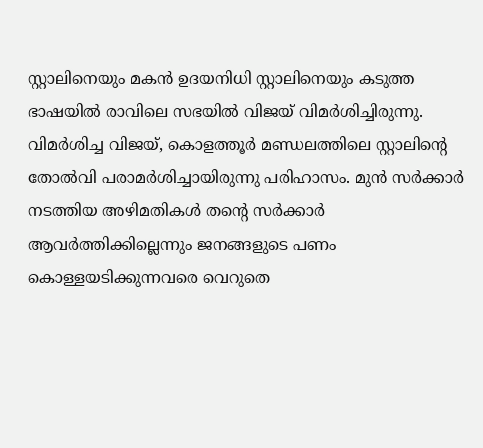സ്റ്റാലിനെയും മകന്‍ ഉദയനിധി സ്റ്റാലിനെയും കടുത്ത ഭാഷയില്‍ രാവിലെ സഭയില്‍ വിജയ് വിമര്‍ശിച്ചിരുന്നു. വിമര്‍ശിച്ച വിജയ്, കൊളത്തൂര്‍ മണ്ഡലത്തിലെ സ്റ്റാലിന്റെ തോല്‍വി പരാമര്‍ശിച്ചായിരുന്നു പരിഹാസം. മുന്‍ സര്‍ക്കാര്‍ നടത്തിയ അഴിമതികള്‍ തന്റെ സര്‍ക്കാര്‍ ആവര്‍ത്തിക്കില്ലെന്നും ജനങ്ങളുടെ പണം കൊള്ളയടിക്കുന്നവരെ വെറുതെ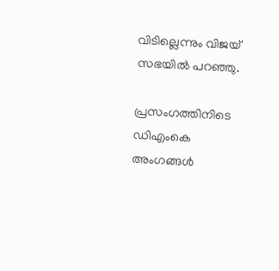വിടില്ലെന്നും വിജയ് സഭയില്‍ പറഞ്ഞു.

പ്രസംഗത്തിനിടെ ഡിഎംകെ അംഗങ്ങള്‍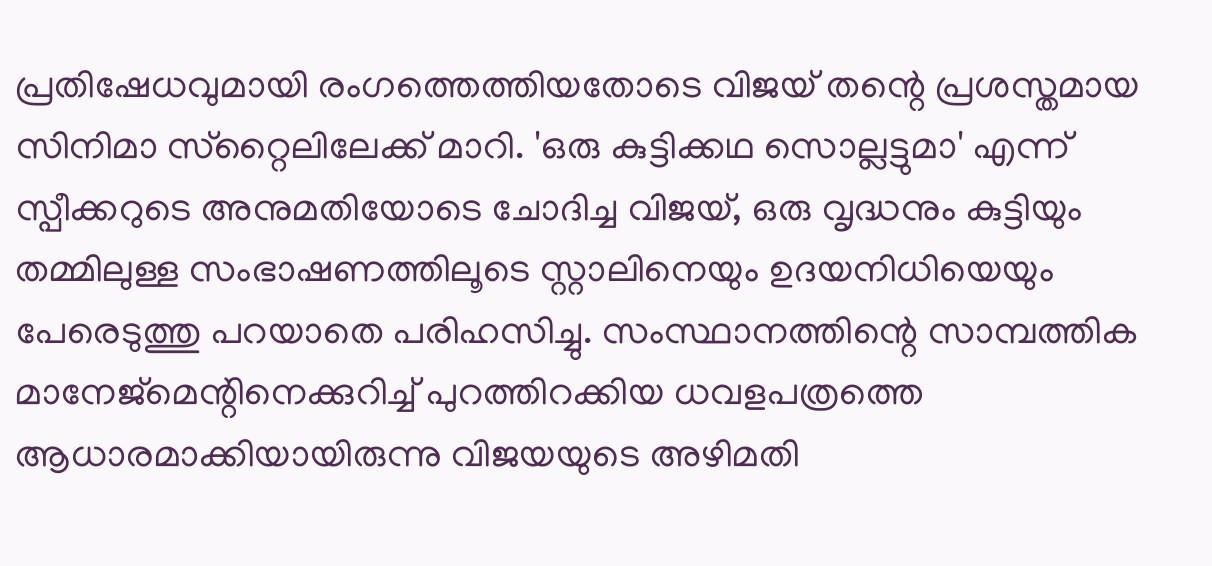പ്രതിഷേധവുമായി രംഗത്തെത്തിയതോടെ വിജയ് തന്റെ പ്രശസ്തമായ സിനിമാ സ്‌റ്റൈലിലേക്ക് മാറി. 'ഒരു കുട്ടിക്കഥ സൊല്ലട്ടുമാ' എന്ന് സ്പീക്കറുടെ അനുമതിയോടെ ചോദിച്ച വിജയ്, ഒരു വൃദ്ധനും കുട്ടിയും തമ്മിലുള്ള സംഭാഷണത്തിലൂടെ സ്റ്റാലിനെയും ഉദയനിധിയെയും പേരെടുത്തു പറയാതെ പരിഹസിച്ചു. സംസ്ഥാനത്തിന്റെ സാമ്പത്തിക മാനേജ്മെന്റിനെക്കുറിച്ച് പുറത്തിറക്കിയ ധവളപത്രത്തെ ആധാരമാക്കിയായിരുന്നു വിജയയുടെ അഴിമതി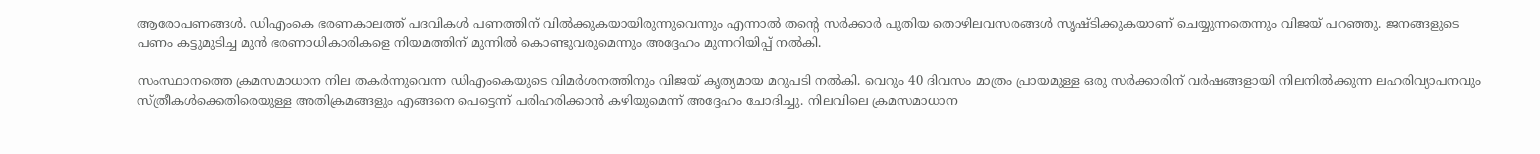ആരോപണങ്ങള്‍. ഡിഎംകെ ഭരണകാലത്ത് പദവികള്‍ പണത്തിന് വില്‍ക്കുകയായിരുന്നുവെന്നും എന്നാല്‍ തന്റെ സര്‍ക്കാര്‍ പുതിയ തൊഴിലവസരങ്ങള്‍ സൃഷ്ടിക്കുകയാണ് ചെയ്യുന്നതെന്നും വിജയ് പറഞ്ഞു. ജനങ്ങളുടെ പണം കട്ടുമുടിച്ച മുന്‍ ഭരണാധികാരികളെ നിയമത്തിന് മുന്നില്‍ കൊണ്ടുവരുമെന്നും അദ്ദേഹം മുന്നറിയിപ്പ് നല്‍കി.

സംസ്ഥാനത്തെ ക്രമസമാധാന നില തകര്‍ന്നുവെന്ന ഡിഎംകെയുടെ വിമര്‍ശനത്തിനും വിജയ് കൃത്യമായ മറുപടി നല്‍കി. വെറും 40 ദിവസം മാത്രം പ്രായമുള്ള ഒരു സര്‍ക്കാരിന് വര്‍ഷങ്ങളായി നിലനില്‍ക്കുന്ന ലഹരിവ്യാപനവും സ്ത്രീകള്‍ക്കെതിരെയുള്ള അതിക്രമങ്ങളും എങ്ങനെ പെട്ടെന്ന് പരിഹരിക്കാന്‍ കഴിയുമെന്ന് അദ്ദേഹം ചോദിച്ചു. നിലവിലെ ക്രമസമാധാന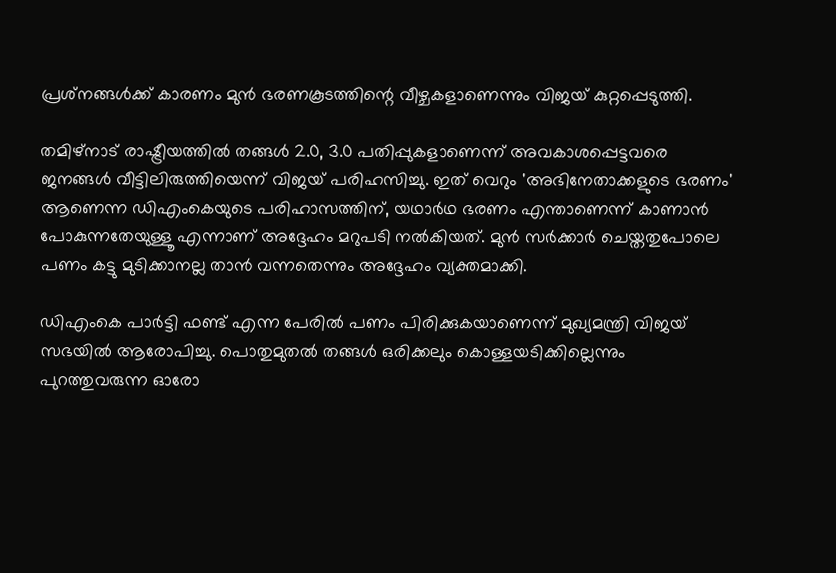പ്രശ്‌നങ്ങള്‍ക്ക് കാരണം മുന്‍ ഭരണകൂടത്തിന്റെ വീഴ്ചകളാണെന്നും വിജയ് കുറ്റപ്പെടുത്തി.

തമിഴ്നാട് രാഷ്ട്രീയത്തില്‍ തങ്ങള്‍ 2.0, 3.0 പതിപ്പുകളാണെന്ന് അവകാശപ്പെട്ടവരെ ജനങ്ങള്‍ വീട്ടിലിരുത്തിയെന്ന് വിജയ് പരിഹസിച്ചു. ഇത് വെറും 'അഭിനേതാക്കളുടെ ഭരണം' ആണെന്ന ഡിഎംകെയുടെ പരിഹാസത്തിന്, യഥാര്‍ഥ ഭരണം എന്താണെന്ന് കാണാന്‍ പോകുന്നതേയുള്ളൂ എന്നാണ് അദ്ദേഹം മറുപടി നല്‍കിയത്. മുന്‍ സര്‍ക്കാര്‍ ചെയ്തതുപോലെ പണം കട്ടു മുടിക്കാനല്ല താന്‍ വന്നതെന്നും അദ്ദേഹം വ്യക്തമാക്കി.

ഡിഎംകെ പാര്‍ട്ടി ഫണ്ട് എന്ന പേരില്‍ പണം പിരിക്കുകയാണെന്ന് മുഖ്യമന്ത്രി വിജയ് സഭയില്‍ ആരോപിച്ചു. പൊതുമുതല്‍ തങ്ങള്‍ ഒരിക്കലും കൊള്ളയടിക്കില്ലെന്നും പുറത്തുവരുന്ന ഓരോ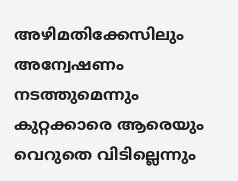അഴിമതിക്കേസിലും അന്വേഷണം നടത്തുമെന്നും കുറ്റക്കാരെ ആരെയും വെറുതെ വിടില്ലെന്നും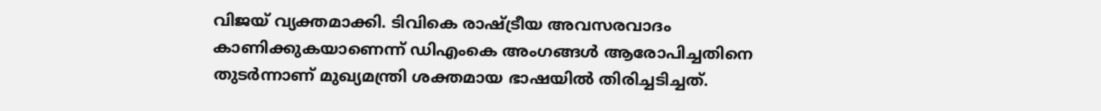വിജയ് വ്യക്തമാക്കി. ടിവികെ രാഷ്ട്രീയ അവസരവാദം കാണിക്കുകയാണെന്ന് ഡിഎംകെ അംഗങ്ങള്‍ ആരോപിച്ചതിനെ തുടര്‍ന്നാണ് മുഖ്യമന്ത്രി ശക്തമായ ഭാഷയില്‍ തിരിച്ചടിച്ചത്.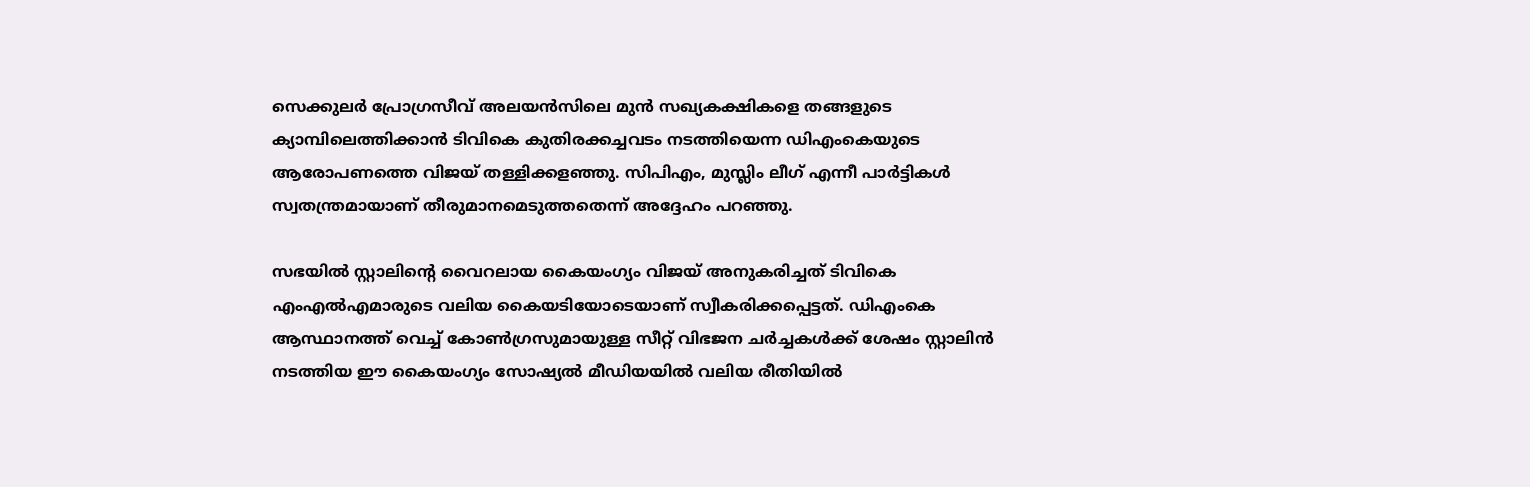സെക്കുലര്‍ പ്രോഗ്രസീവ് അലയന്‍സിലെ മുന്‍ സഖ്യകക്ഷികളെ തങ്ങളുടെ ക്യാമ്പിലെത്തിക്കാന്‍ ടിവികെ കുതിരക്കച്ചവടം നടത്തിയെന്ന ഡിഎംകെയുടെ ആരോപണത്തെ വിജയ് തള്ളിക്കളഞ്ഞു. സിപിഎം, മുസ്ലിം ലീഗ് എന്നീ പാര്‍ട്ടികള്‍ സ്വതന്ത്രമായാണ് തീരുമാനമെടുത്തതെന്ന് അദ്ദേഹം പറഞ്ഞു.

സഭയില്‍ സ്റ്റാലിന്റെ വൈറലായ കൈയംഗ്യം വിജയ് അനുകരിച്ചത് ടിവികെ എംഎല്‍എമാരുടെ വലിയ കൈയടിയോടെയാണ് സ്വീകരിക്കപ്പെട്ടത്. ഡിഎംകെ ആസ്ഥാനത്ത് വെച്ച് കോണ്‍ഗ്രസുമായുള്ള സീറ്റ് വിഭജന ചര്‍ച്ചകള്‍ക്ക് ശേഷം സ്റ്റാലിന്‍ നടത്തിയ ഈ കൈയംഗ്യം സോഷ്യല്‍ മീഡിയയില്‍ വലിയ രീതിയില്‍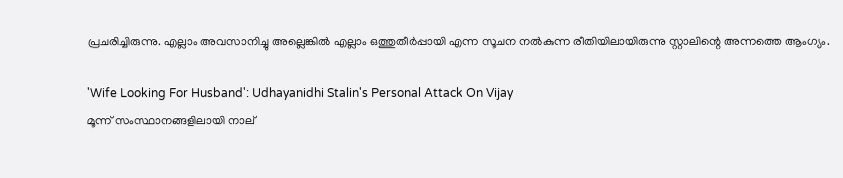പ്രചരിച്ചിരുന്നു. എല്ലാം അവസാനിച്ചു അല്ലെങ്കില്‍ എല്ലാം ഒത്തുതീര്‍പ്പായി എന്ന സൂചന നല്‍കുന്ന രീതിയിലായിരുന്നു സ്റ്റാലിന്റെ അന്നത്തെ ആംഗ്യം.

'Wife Looking For Husband': Udhayanidhi Stalin's Personal Attack On Vijay
മൂന്ന് സംസ്ഥാനങ്ങളിലായി നാല്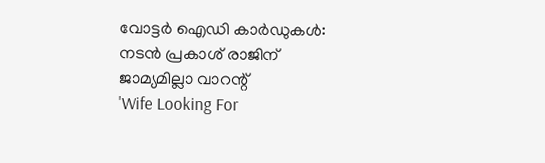വോട്ടര്‍ ഐഡി കാര്‍ഡുകള്‍: നടന്‍ പ്രകാശ് രാജിന് ജാമ്യമില്ലാ വാറന്റ്
'Wife Looking For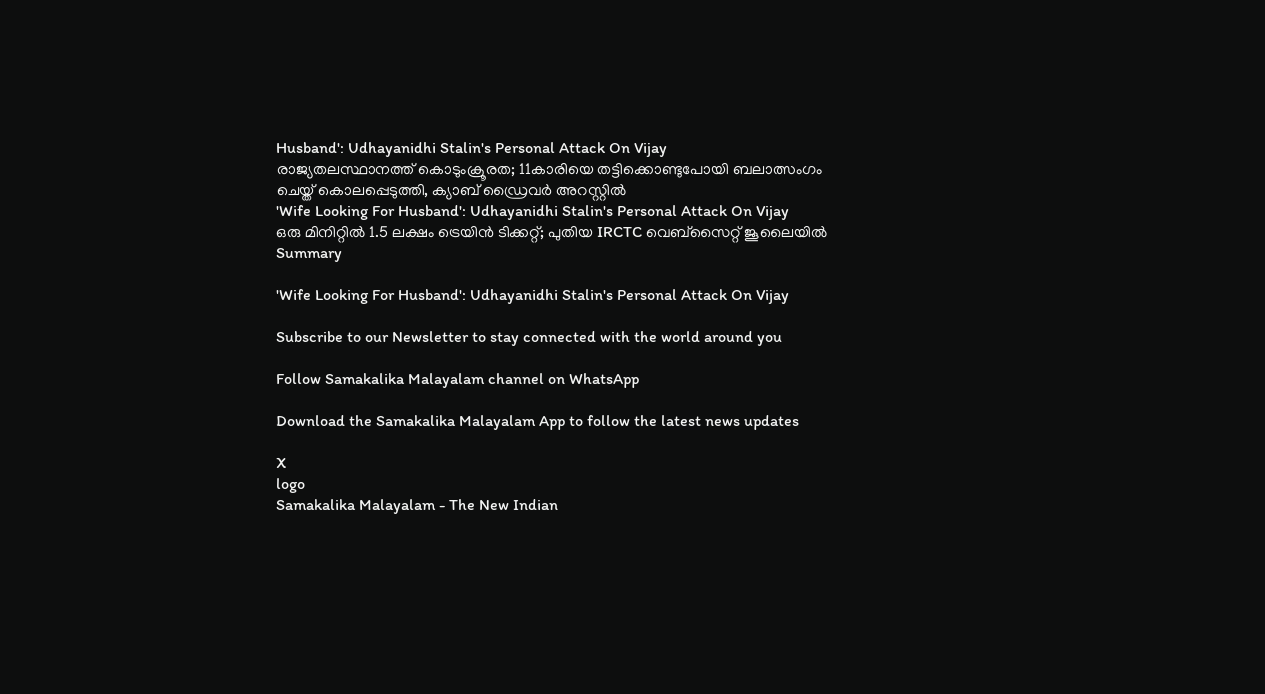Husband': Udhayanidhi Stalin's Personal Attack On Vijay
രാജ്യതലസ്ഥാനത്ത് കൊടുംക്രൂരത; 11കാരിയെ തട്ടിക്കൊണ്ടുപോയി ബലാത്സംഗം ചെയ്ത് കൊലപ്പെടുത്തി, ക്യാബ് ഡ്രൈവര്‍ അറസ്റ്റില്‍
'Wife Looking For Husband': Udhayanidhi Stalin's Personal Attack On Vijay
ഒരു മിനിറ്റില്‍ 1.5 ലക്ഷം ട്രെയിന്‍ ടിക്കറ്റ്; പുതിയ IRCTC വെബ്‌സൈറ്റ് ജൂലൈയില്‍
Summary

'Wife Looking For Husband': Udhayanidhi Stalin's Personal Attack On Vijay

Subscribe to our Newsletter to stay connected with the world around you

Follow Samakalika Malayalam channel on WhatsApp

Download the Samakalika Malayalam App to follow the latest news updates

X
logo
Samakalika Malayalam - The New Indian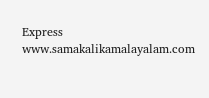Express
www.samakalikamalayalam.com